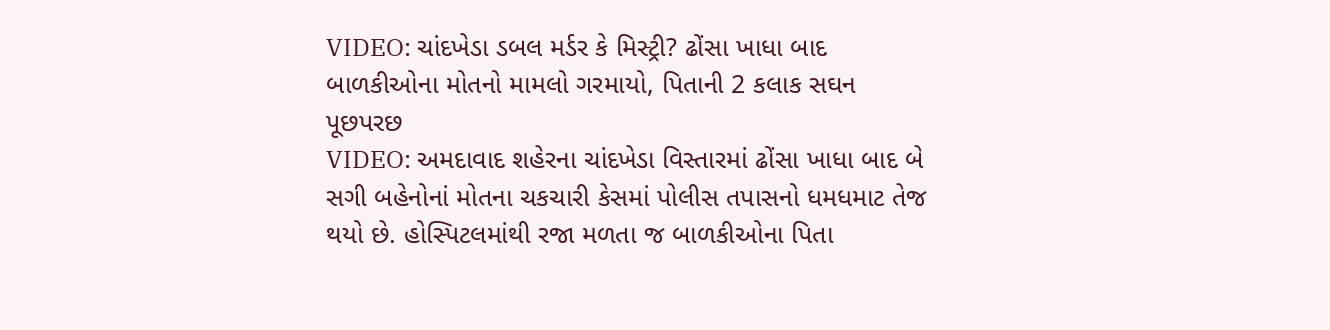VIDEO: ચાંદખેડા ડબલ મર્ડર કે મિસ્ટ્રી? ઢોંસા ખાધા બાદ બાળકીઓના મોતનો મામલો ગરમાયો, પિતાની 2 કલાક સઘન પૂછપરછ
VIDEO: અમદાવાદ શહેરના ચાંદખેડા વિસ્તારમાં ઢોંસા ખાધા બાદ બે સગી બહેનોનાં મોતના ચકચારી કેસમાં પોલીસ તપાસનો ધમધમાટ તેજ થયો છે. હોસ્પિટલમાંથી રજા મળતા જ બાળકીઓના પિતા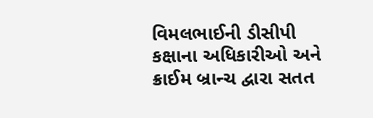વિમલભાઈની ડીસીપી કક્ષાના અધિકારીઓ અને ક્રાઈમ બ્રાન્ચ દ્વારા સતત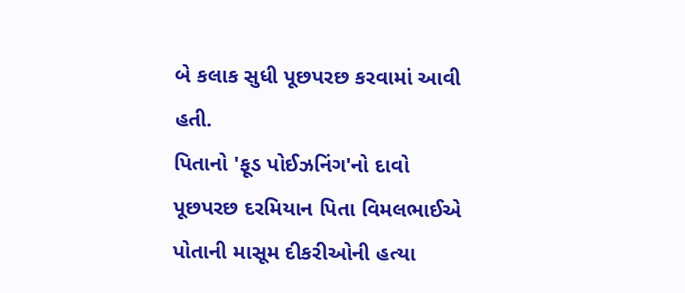બે કલાક સુધી પૂછપરછ કરવામાં આવી હતી.
પિતાનો 'ફૂડ પોઈઝનિંગ'નો દાવો
પૂછપરછ દરમિયાન પિતા વિમલભાઈએ પોતાની માસૂમ દીકરીઓની હત્યા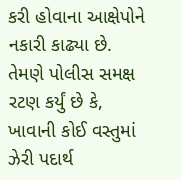કરી હોવાના આક્ષેપોને નકારી કાઢ્યા છે. તેમણે પોલીસ સમક્ષ રટણ કર્યું છે કે, ખાવાની કોઈ વસ્તુમાં ઝેરી પદાર્થ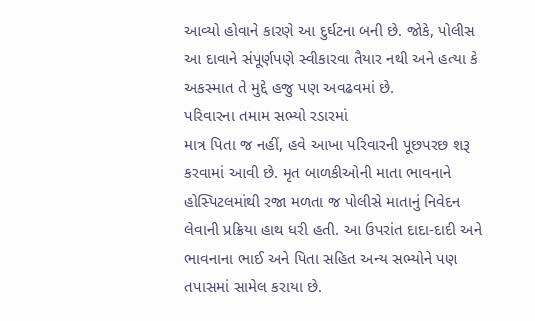આવ્યો હોવાને કારણે આ દુર્ઘટના બની છે. જોકે, પોલીસ આ દાવાને સંપૂર્ણપણે સ્વીકારવા તૈયાર નથી અને હત્યા કે અકસ્માત તે મુદ્દે હજુ પણ અવઢવમાં છે.
પરિવારના તમામ સભ્યો રડારમાં
માત્ર પિતા જ નહીં, હવે આખા પરિવારની પૂછપરછ શરૂ કરવામાં આવી છે. મૃત બાળકીઓની માતા ભાવનાને હોસ્પિટલમાંથી રજા મળતા જ પોલીસે માતાનું નિવેદન લેવાની પ્રક્રિયા હાથ ધરી હતી. આ ઉપરાંત દાદા-દાદી અને ભાવનાના ભાઈ અને પિતા સહિત અન્ય સભ્યોને પણ તપાસમાં સામેલ કરાયા છે.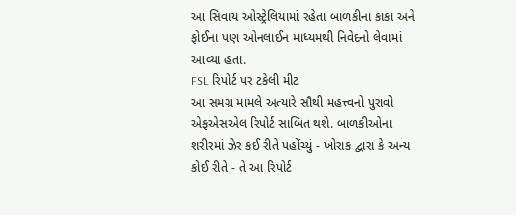આ સિવાય ઓસ્ટ્રેલિયામાં રહેતા બાળકીના કાકા અને ફોઈના પણ ઓનલાઈન માધ્યમથી નિવેદનો લેવામાં આવ્યા હતા.
FSL રિપોર્ટ પર ટકેલી મીટ
આ સમગ્ર મામલે અત્યારે સૌથી મહત્ત્વનો પુરાવો એફએસએલ રિપોર્ટ સાબિત થશે. બાળકીઓના શરીરમાં ઝેર કઈ રીતે પહોંચ્યું - ખોરાક દ્વારા કે અન્ય કોઈ રીતે - તે આ રિપોર્ટ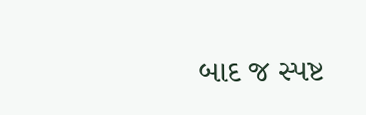બાદ જ સ્પષ્ટ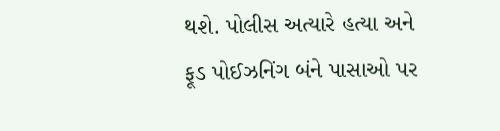થશે. પોલીસ અત્યારે હત્યા અને ફૂડ પોઈઝનિંગ બંને પાસાઓ પર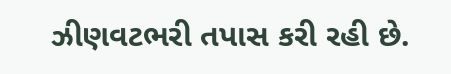ઝીણવટભરી તપાસ કરી રહી છે.